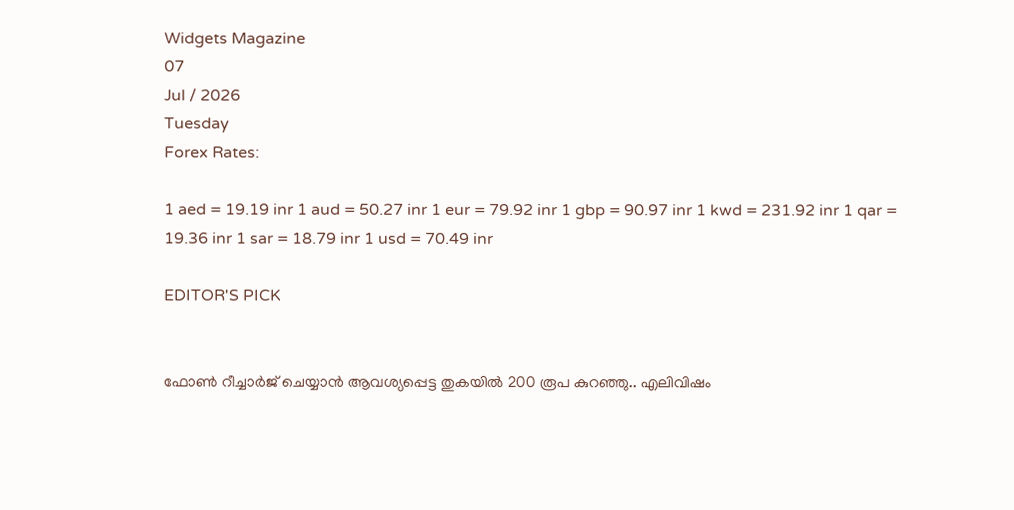Widgets Magazine
07
Jul / 2026
Tuesday
Forex Rates:

1 aed = 19.19 inr 1 aud = 50.27 inr 1 eur = 79.92 inr 1 gbp = 90.97 inr 1 kwd = 231.92 inr 1 qar = 19.36 inr 1 sar = 18.79 inr 1 usd = 70.49 inr

EDITOR'S PICK


ഫോണ്‍ റീച്ചാര്‍ജ് ചെയ്യാന്‍ ആവശ്യപ്പെട്ട തുകയില്‍ 200 രൂപ കുറഞ്ഞു.. എലിവിഷം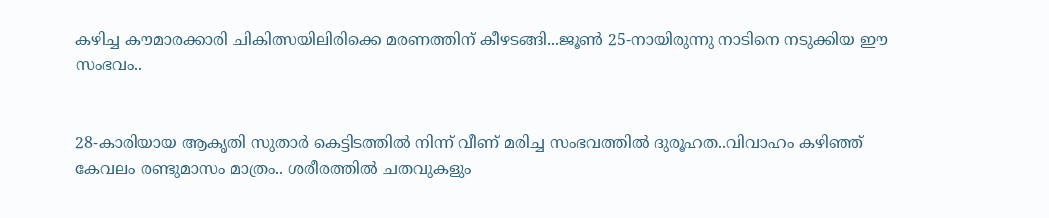കഴിച്ച കൗമാരക്കാരി ചികിത്സയിലിരിക്കെ മരണത്തിന് കീഴടങ്ങി...ജൂണ്‍ 25-നായിരുന്നു നാടിനെ നടുക്കിയ ഈ സംഭവം..


28-കാരിയായ ആകൃതി സുതാര്‍ കെട്ടിടത്തില്‍ നിന്ന് വീണ് മരിച്ച സംഭവത്തില്‍ ദുരൂഹത..വിവാഹം കഴിഞ്ഞ് കേവലം രണ്ടുമാസം മാത്രം.. ശരീരത്തില്‍ ചതവുകളും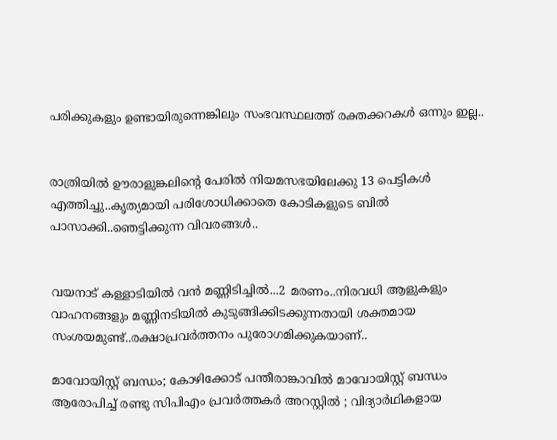പരിക്കുകളും ഉണ്ടായിരുന്നെങ്കിലും സംഭവസ്ഥലത്ത് രക്തക്കറകള്‍ ഒന്നും ഇല്ല..


രാത്രിയിൽ ഊരാളുങ്കലിന്റെ പേരിൽ നിയമസഭയിലേക്കു 13 പെട്ടികൾ എത്തിച്ചു..കൃത്യമായി പരിശോധിക്കാതെ കോടികളുടെ ബിൽ പാസാക്കി..ഞെട്ടിക്കുന്ന വിവരങ്ങൾ..


വയനാട് കള്ളാടിയില്‍ വന്‍ മണ്ണിടിച്ചില്‍...2 മരണം..നിരവധി ആളുകളും വാഹനങ്ങളും മണ്ണിനടിയില്‍ കുടുങ്ങിക്കിടക്കുന്നതായി ശക്തമായ സംശയമുണ്ട്..രക്ഷാപ്രവർത്തനം പുരോഗമിക്കുകയാണ്..

മാവോയിസ്റ്റ് ബന്ധം; കോഴിക്കോട് പന്തീരാങ്കാവിൽ മാവോയിസ്റ്റ് ബന്ധം ആരോപിച്ച് രണ്ടു സിപിഎം പ്രവർത്തകർ അറസ്റ്റിൽ ; വിദ്യാര്‍ഥികളായ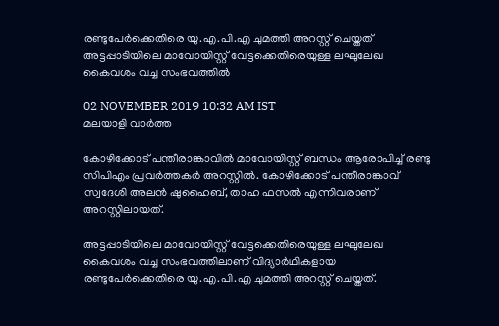രണ്ടുപേർക്കെതിരെ യു.എ.പി.എ ചുമത്തി അറസ്റ്റ് ചെയ്തത് അട്ടപ്പാടിയിലെ മാവോയിസ്റ്റ് വേട്ടക്കെതിരെയുള്ള ലഘുലേഖ കൈവശം വച്ച സംഭവത്തിൽ

02 NOVEMBER 2019 10:32 AM IST
മലയാളി വാര്‍ത്ത

കോഴിക്കോട് പന്തീരാങ്കാവിൽ മാവോയിസ്റ്റ് ബന്ധം ആരോപിച്ച് രണ്ടു സിപിഎം പ്രവർത്തകർ അറസ്റ്റിൽ. കോഴിക്കോട് പന്തീരാങ്കാവ് സ്വദേശി അലന്‍ ഷുഹൈബ്, താഹ ഫസൽ എന്നിവരാണ് അറസ്റ്റിലായത്.

അട്ടപ്പാടിയിലെ മാവോയിസ്റ്റ് വേട്ടക്കെതിരെയുള്ള ലഘുലേഖ കൈവശം വച്ച സംഭവത്തിലാണ് വിദ്യാര്‍ഥികളായ രണ്ടുപേർക്കെതിരെ യു.എ.പി.എ ചുമത്തി അറസ്റ്റ് ചെയ്തത്.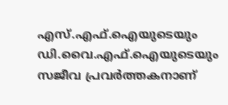എസ്.എഫ്.ഐയുടെയും ഡി.വൈ.എഫ്.ഐയുടെയും സജീവ പ്രവര്‍ത്തകനാണ്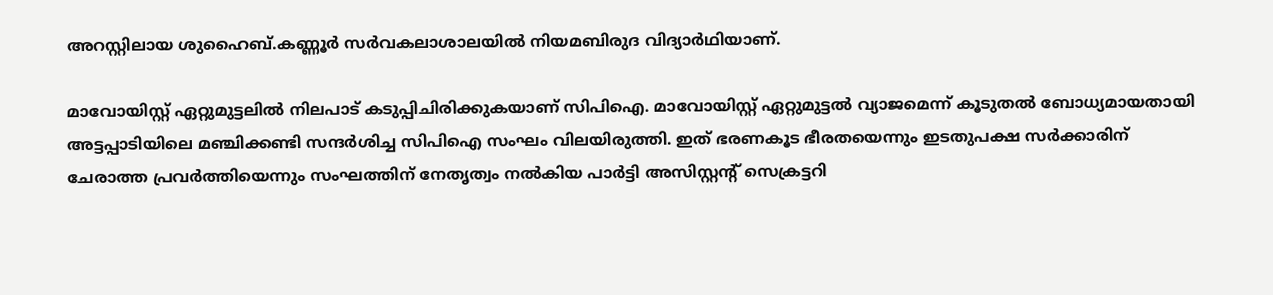അറസ്റ്റിലായ ശുഹൈബ്.കണ്ണൂര്‍ സര്‍വകലാശാലയില്‍ നിയമബിരുദ വിദ്യാര്‍ഥിയാണ്.

മാവോയിസ്റ്റ് ഏറ്റുമുട്ടലിൽ നിലപാട് കടുപ്പിചിരിക്കുകയാണ് സിപിഐ. മാവോയിസ്റ്റ് ഏറ്റുമുട്ടല്‍ വ്യാജമെന്ന് കൂടുതല്‍ ബോധ്യമായതായി അട്ടപ്പാടിയിലെ മഞ്ചിക്കണ്ടി സന്ദര്‍ശിച്ച സിപിഐ സംഘം വിലയിരുത്തി. ഇത് ഭരണകൂട ഭീരതയെന്നും ഇടതുപക്ഷ സര്‍ക്കാരിന് ചേരാത്ത പ്രവര്‍ത്തിയെന്നും സംഘത്തിന് നേതൃത്വം നല്‍കിയ പാര്‍ട്ടി അസിസ്റ്റന്റ് സെക്രട്ടറി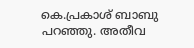കെ.പ്രകാശ് ബാബു പറഞ്ഞു. അതീവ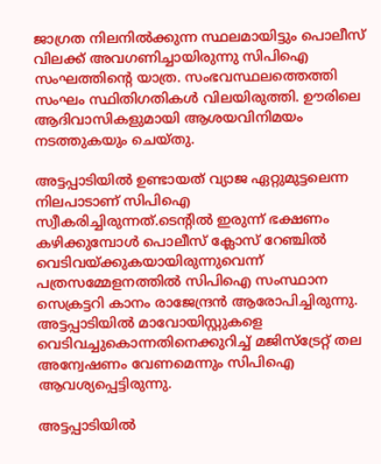ജാഗ്രത നിലനിൽക്കുന്ന സ്ഥലമായിട്ടും പൊലീസ് വിലക്ക് അവഗണിച്ചായിരുന്നു സിപിഐ സംഘത്തിന്റെ യാത്ര. സംഭവസ്ഥലത്തെത്തി സംഘം സ്ഥിതിഗതികൾ വിലയിരുത്തി. ഊരിലെ ആദിവാസികളുമായി ആശയവിനിമയം നടത്തുകയും ചെയ്തു.

അട്ടപ്പാടിയിൽ ഉണ്ടായത് വ്യാജ ഏറ്റുമുട്ടലെന്ന നിലപാടാണ് സിപിഐ സ്വീകരിച്ചിരുന്നത്.ടെന്റിൽ ഇരുന്ന് ഭക്ഷണം കഴിക്കുമ്പോൾ പൊലീസ് ക്ലോസ് റേഞ്ചിൽ വെടിവയ്ക്കുകയായിരുന്നുവെന്ന് പത്രസമ്മേളനത്തിൽ സിപിഐ സംസ്ഥാന സെക്രട്ടറി കാനം രാജേന്ദ്രൻ ആരോപിച്ചിരുന്നു. അട്ടപ്പാടിയില്‍ മാവോയിസ്റ്റുകളെ വെടിവച്ചുകൊന്നതിനെക്കുറിച്ച് മജിസ്ട്രേറ്റ് തല അന്വേഷണം വേണമെന്നും സിപിഐ ആവശ്യപ്പെട്ടിരുന്നു.

അട്ടപ്പാടിയില്‍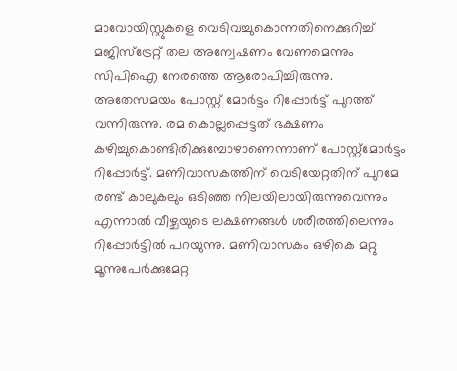മാവോയിസ്റ്റുകളെ വെടിവച്ചുകൊന്നതിനെക്കുറിച്ച് മജിസ്ട്രേറ്റ് തല അന്വേഷണം വേണമെന്നും സിപിഐ നേരത്തെ ആരോപിച്ചിരുന്നു. അതേസമയം പോസ്റ്റ് മോർട്ടം റിപ്പോർട്ട് പുറത്ത് വന്നിരുന്നു. രമ കൊല്ലപ്പെട്ടത് ഭക്ഷണം കഴിച്ചുകൊണ്ടിരിക്കുമ്പോഴാണെന്നാണ് പോസ്റ്റ്മോർട്ടം റിപ്പോർട്ട്. മണിവാസകത്തിന് വെടിയേറ്റതിന് പുറമേ രണ്ട് കാലുകലും ഒടിഞ്ഞ നിലയിലായിരുന്നുവെന്നും എന്നാല്‍ വീഴ്ചയുടെ ലക്ഷണങ്ങള്‍ ശരീരത്തിലെന്നും റിപ്പോര്‍ട്ടില്‍ പറയുന്നു. മണിവാസകം ഒഴികെ മറ്റു മൂന്നുപേര്‍ക്കുമേറ്റ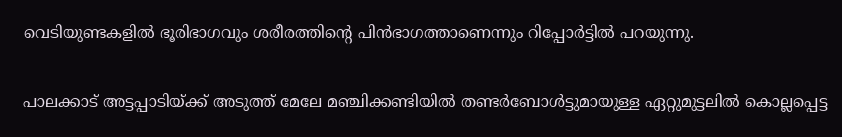വെടിയുണ്ടകളില്‍ ഭൂരിഭാഗവും ശരീരത്തിന്റെ പിന്‍ഭാഗത്താണെന്നും റിപ്പോര്‍ട്ടില്‍ പറയുന്നു.

പാലക്കാട് അട്ടപ്പാടിയ്ക്ക് അടുത്ത് മേലേ മഞ്ചിക്കണ്ടിയിൽ തണ്ടർബോൾട്ടുമായുള്ള ഏറ്റുമുട്ടലിൽ കൊല്ലപ്പെട്ട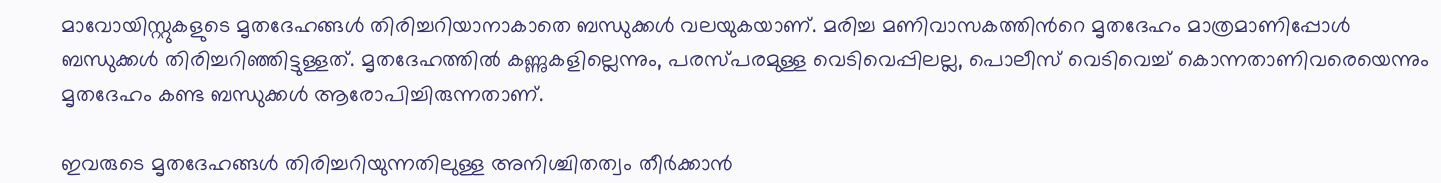മാവോയിസ്റ്റുകളുടെ മൃതദേഹങ്ങൾ തിരിച്ചറിയാനാകാതെ ബന്ധുക്കൾ വലയുകയാണ്. മരിച്ച മണിവാസകത്തിന്‍റെ മൃതദേഹം മാത്രമാണിപ്പോൾ ബന്ധുക്കൾ തിരിച്ചറിഞ്ഞിട്ടുള്ളത്. മൃതദേഹത്തിൽ കണ്ണുകളില്ലെന്നും, പരസ്പരമുള്ള വെടിവെപ്പിലല്ല, പൊലീസ് വെടിവെച്ച് കൊന്നതാണിവരെയെന്നും മൃതദേഹം കണ്ട ബന്ധുക്കൾ ആരോപിച്ചിരുന്നതാണ്.

ഇവരുടെ മൃതദേഹങ്ങൾ തിരിച്ചറിയുന്നതിലുള്ള അനിശ്ചിതത്വം തീർക്കാൻ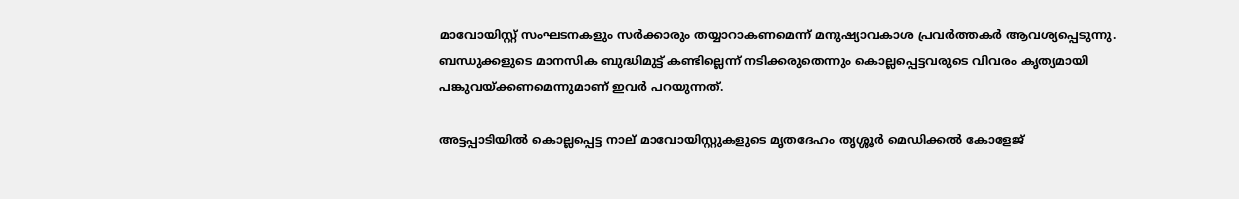മാവോയിസ്റ്റ് സംഘടനകളും സർക്കാരും തയ്യാറാകണമെന്ന് മനുഷ്യാവകാശ പ്രവർത്തകർ ആവശ്യപ്പെടുന്നു. ബന്ധുക്കളുടെ മാനസിക ബുദ്ധിമുട്ട് കണ്ടില്ലെന്ന് നടിക്കരുതെന്നും കൊല്ലപ്പെട്ടവരുടെ വിവരം കൃത്യമായി പങ്കുവയ്ക്കണമെന്നുമാണ് ഇവർ പറയുന്നത്.

അട്ടപ്പാടിയിൽ കൊല്ലപ്പെട്ട നാല് മാവോയിസ്റ്റുകളുടെ മൃതദേഹം തൃശ്ശൂർ മെഡിക്കൽ കോളേജ്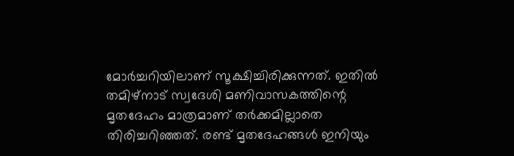മോർച്ചറിയിലാണ് സൂക്ഷിച്ചിരിക്കുന്നത്. ഇതിൽ തമിഴ്നാട് സ്വദേശി മണിവാസകത്തിന്റെ മൃതദേഹം മാത്രമാണ് തർക്കമില്ലാതെ തിരിച്ചറിഞ്ഞത്. രണ്ട് മൃതദേഹങ്ങൾ ഇനിയും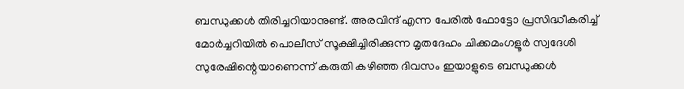ബന്ധുക്കൾ തിരിച്ചറിയാനുണ്ട്. അരവിന്ദ് എന്ന പേരിൽ ഫോട്ടോ പ്രസിദ്ധീകരിച്ച് മോർച്ചറിയിൽ പൊലീസ് സൂക്ഷിച്ചിരിക്കുന്ന മൃതദേഹം ചിക്കമംഗളൂർ സ്വദേശി സുരേഷിന്റെയാണെന്ന് കരുതി കഴി‌ഞ്ഞ ദിവസം ഇയാളുടെ ബന്ധുക്കൾ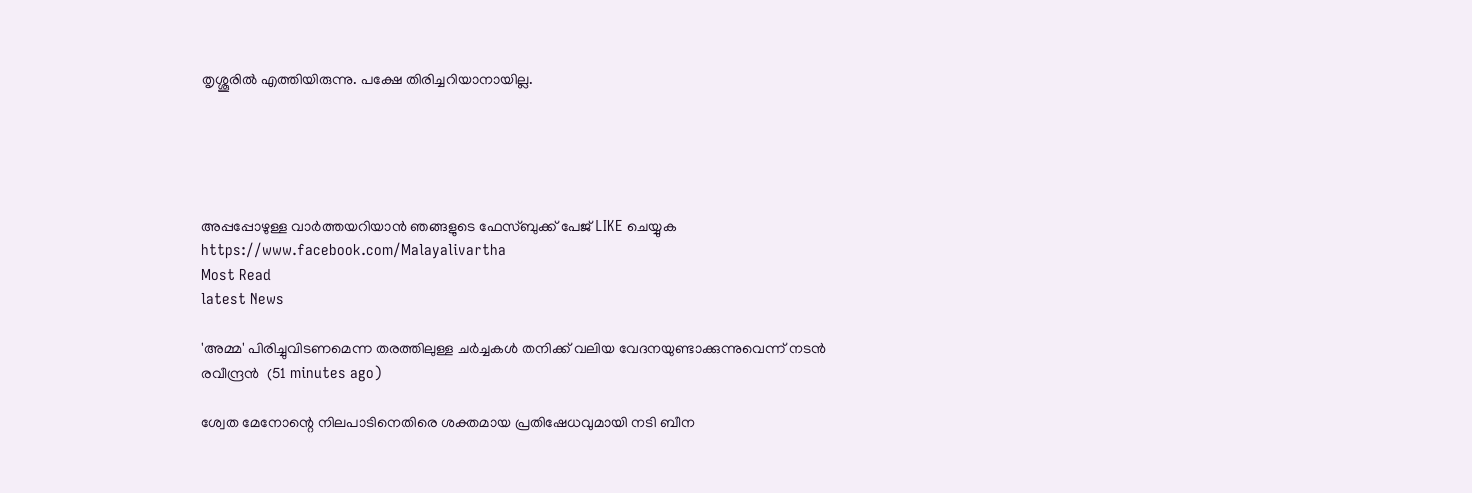തൃശ്ശൂരിൽ എത്തിയിരുന്നു. പക്ഷേ തിരിച്ചറിയാനായില്ല.





അപ്പപ്പോഴുള്ള വാര്‍ത്തയറിയാന്‍ ഞങ്ങളുടെ ഫേസ്‌ബുക്ക്‌ പേജ് LIKE ചെയ്യുക
https://www.facebook.com/Malayalivartha
Most Read
latest News

'അമ്മ' പിരിച്ചുവിടണമെന്ന തരത്തിലുള്ള ചര്‍ച്ചകള്‍ തനിക്ക് വലിയ വേദനയുണ്ടാക്കുന്നുവെന്ന് നടന്‍ രവീന്ദ്രന്‍  (51 minutes ago)

ശ്വേത മേനോന്റെ നിലപാടിനെതിരെ ശക്തമായ പ്രതിഷേധവുമായി നടി ബീന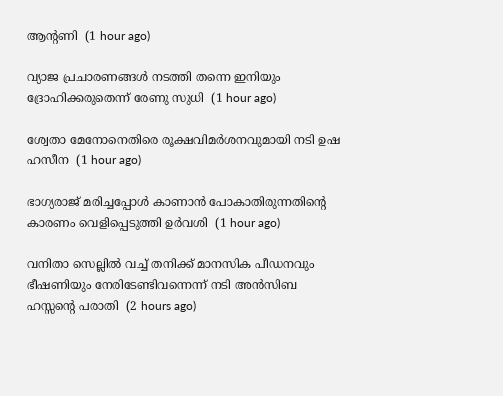ആന്റണി  (1 hour ago)

വ്യാജ പ്രചാരണങ്ങള്‍ നടത്തി തന്നെ ഇനിയും ദ്രോഹിക്കരുതെന്ന് രേണു സുധി  (1 hour ago)

ശ്വേതാ മേനോനെതിരെ രൂക്ഷവിമര്‍ശനവുമായി നടി ഉഷ ഹസീന  (1 hour ago)

ഭാഗ്യരാജ് മരിച്ചപ്പോള്‍ കാണാന്‍ പോകാതിരുന്നതിന്റെ കാരണം വെളിപ്പെടുത്തി ഉര്‍വശി  (1 hour ago)

വനിതാ സെല്ലില്‍ വച്ച് തനിക്ക് മാനസിക പീഡനവും ഭീഷണിയും നേരിടേണ്ടിവന്നെന്ന് നടി അന്‍സിബ ഹസ്സന്റെ പരാതി  (2 hours ago)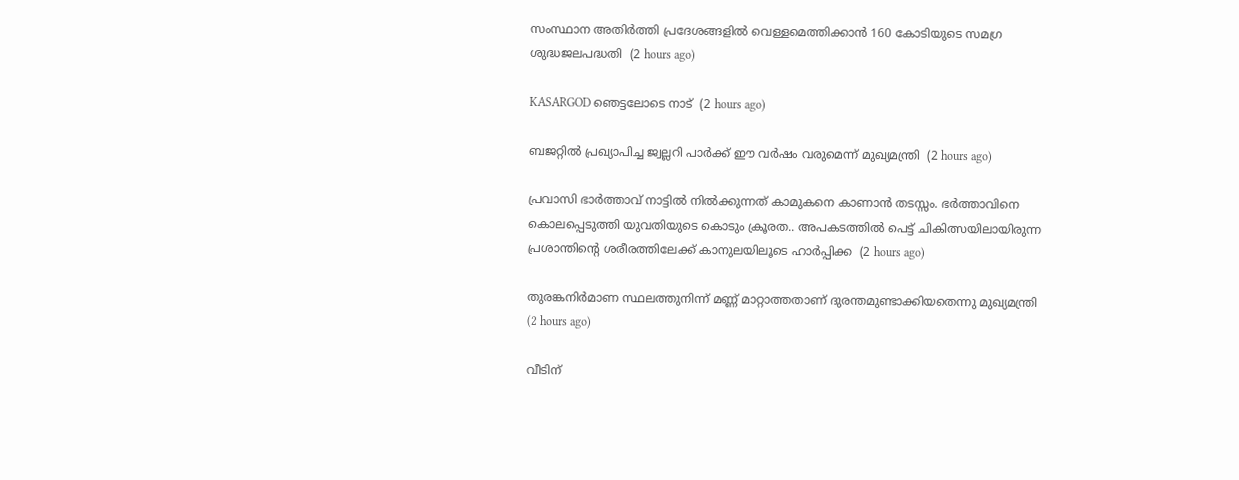സംസ്ഥാന അതിര്‍ത്തി പ്രദേശങ്ങളില്‍ വെള്ളമെത്തിക്കാന്‍ 160 കോടിയുടെ സമഗ്ര ശുദ്ധജലപദ്ധതി  (2 hours ago)

KASARGOD ഞെട്ടലോടെ നാട്  (2 hours ago)

ബജറ്റില്‍ പ്രഖ്യാപിച്ച ജ്വല്ലറി പാര്‍ക്ക് ഈ വര്‍ഷം വരുമെന്ന് മുഖ്യമന്ത്രി  (2 hours ago)

പ്രവാസി ഭാർത്താവ് നാട്ടിൽ നിൽക്കുന്നത് കാമുകനെ കാണാൻ തടസ്സം. ഭർത്താവിനെ കൊലപ്പെടുത്തി യുവതിയുടെ കൊടും ക്രൂരത.. അപകടത്തിൽ പെട്ട് ചികിത്സയിലായിരുന്ന പ്രശാന്തിന്റെ ശരീരത്തിലേക്ക് കാനുലയിലൂടെ ഹാർപ്പിക്ക  (2 hours ago)

തുരങ്കനിര്‍മാണ സ്ഥലത്തുനിന്ന് മണ്ണ് മാറ്റാത്തതാണ് ദുരന്തമുണ്ടാക്കിയതെന്നു മുഖ്യമന്ത്രി  (2 hours ago)

വീടിന്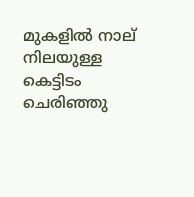മുകളില്‍ നാല് നിലയുള്ള കെട്ടിടം ചെരിഞ്ഞു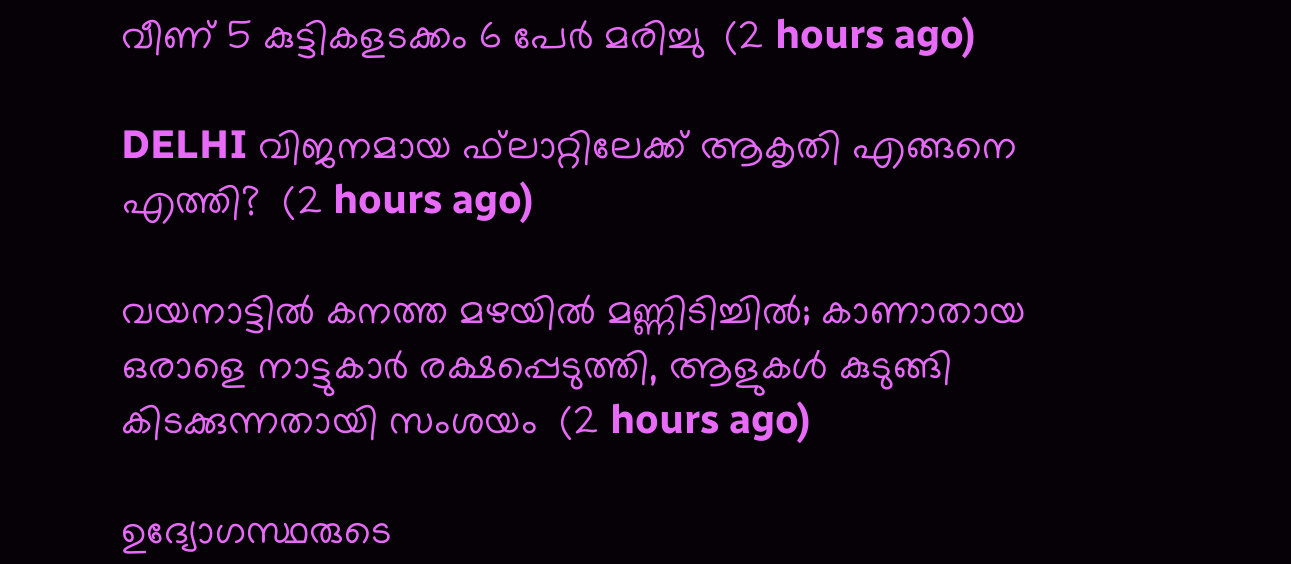വീണ് 5 കുട്ടികളടക്കം 6 പേര്‍ മരിച്ചു  (2 hours ago)

DELHI വിജനമായ ഫ്‌ലാറ്റിലേക്ക് ആകൃതി എങ്ങനെ എത്തി?  (2 hours ago)

വയനാട്ടില്‍ കനത്ത മഴയില്‍ മണ്ണിടിച്ചില്‍; കാണാതായ ഒരാളെ നാട്ടുകാര്‍ രക്ഷപ്പെടുത്തി, ആളുകള്‍ കുടുങ്ങി കിടക്കുന്നതായി സംശയം  (2 hours ago)

ഉദ്യോഗസ്ഥരുടെ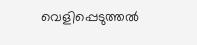വെളിപ്പെടുത്തൽ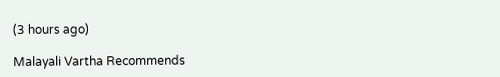(3 hours ago)

Malayali Vartha Recommends